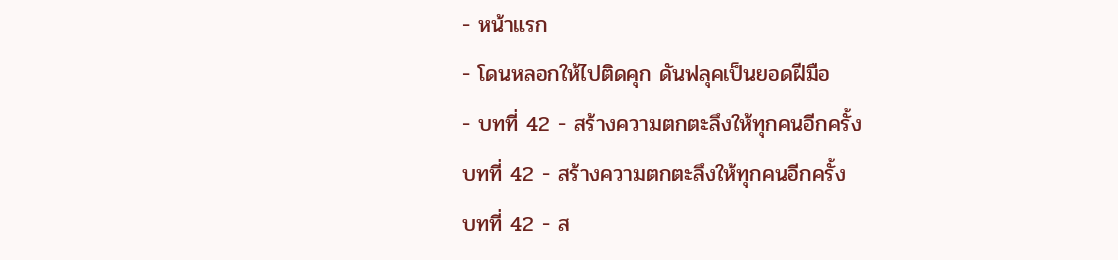- หน้าแรก
- โดนหลอกให้ไปติดคุก ดันฟลุคเป็นยอดฝีมือ
- บทที่ 42 - สร้างความตกตะลึงให้ทุกคนอีกครั้ง
บทที่ 42 - สร้างความตกตะลึงให้ทุกคนอีกครั้ง
บทที่ 42 - ส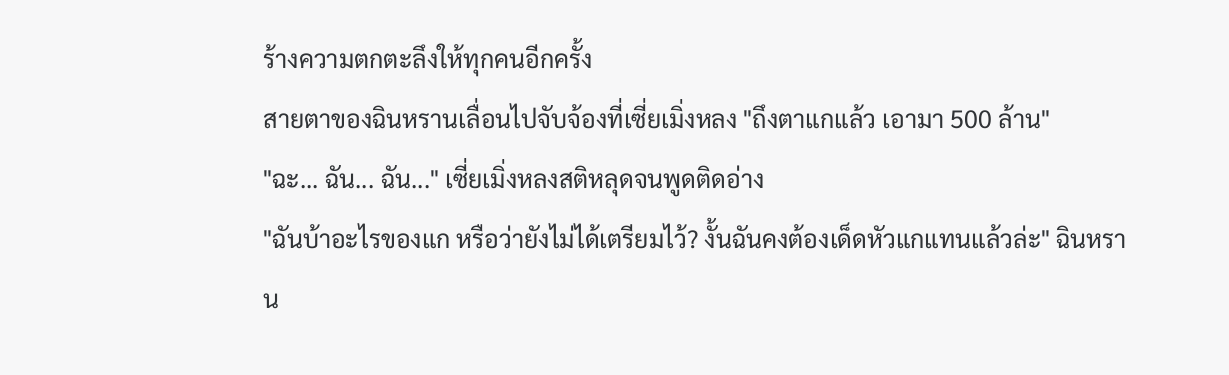ร้างความตกตะลึงให้ทุกคนอีกครั้ง
สายตาของฉินหรานเลื่อนไปจับจ้องที่เซี่ยเมิ่งหลง "ถึงตาแกแล้ว เอามา 500 ล้าน"
"ฉะ... ฉัน... ฉัน..." เซี่ยเมิ่งหลงสติหลุดจนพูดติดอ่าง
"ฉันบ้าอะไรของแก หรือว่ายังไม่ได้เตรียมไว้? งั้นฉันคงต้องเด็ดหัวแกแทนแล้วล่ะ" ฉินหราน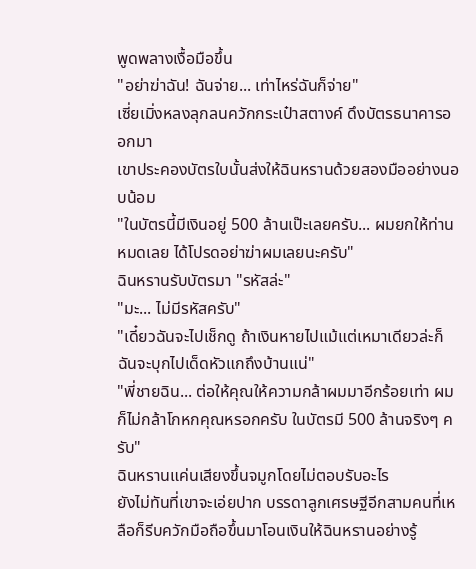พูดพลางเงื้อมือขึ้น
"อย่าฆ่าฉัน! ฉันจ่าย... เท่าไหร่ฉันก็จ่าย"
เซี่ยเมิ่งหลงลุกลนควักกระเป๋าสตางค์ ดึงบัตรธนาคารออกมา
เขาประคองบัตรใบนั้นส่งให้ฉินหรานด้วยสองมืออย่างนอบน้อม
"ในบัตรนี้มีเงินอยู่ 500 ล้านเป๊ะเลยครับ... ผมยกให้ท่านหมดเลย ได้โปรดอย่าฆ่าผมเลยนะครับ"
ฉินหรานรับบัตรมา "รหัสล่ะ"
"มะ... ไม่มีรหัสครับ"
"เดี๋ยวฉันจะไปเช็กดู ถ้าเงินหายไปแม้แต่เหมาเดียวล่ะก็ ฉันจะบุกไปเด็ดหัวแกถึงบ้านแน่"
"พี่ชายฉิน... ต่อให้คุณให้ความกล้าผมมาอีกร้อยเท่า ผมก็ไม่กล้าโกหกคุณหรอกครับ ในบัตรมี 500 ล้านจริงๆ ครับ"
ฉินหรานแค่นเสียงขึ้นจมูกโดยไม่ตอบรับอะไร
ยังไม่ทันที่เขาจะเอ่ยปาก บรรดาลูกเศรษฐีอีกสามคนที่เหลือก็รีบควักมือถือขึ้นมาโอนเงินให้ฉินหรานอย่างรู้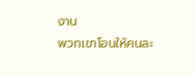งาน
พวกเขาโอนให้คนละ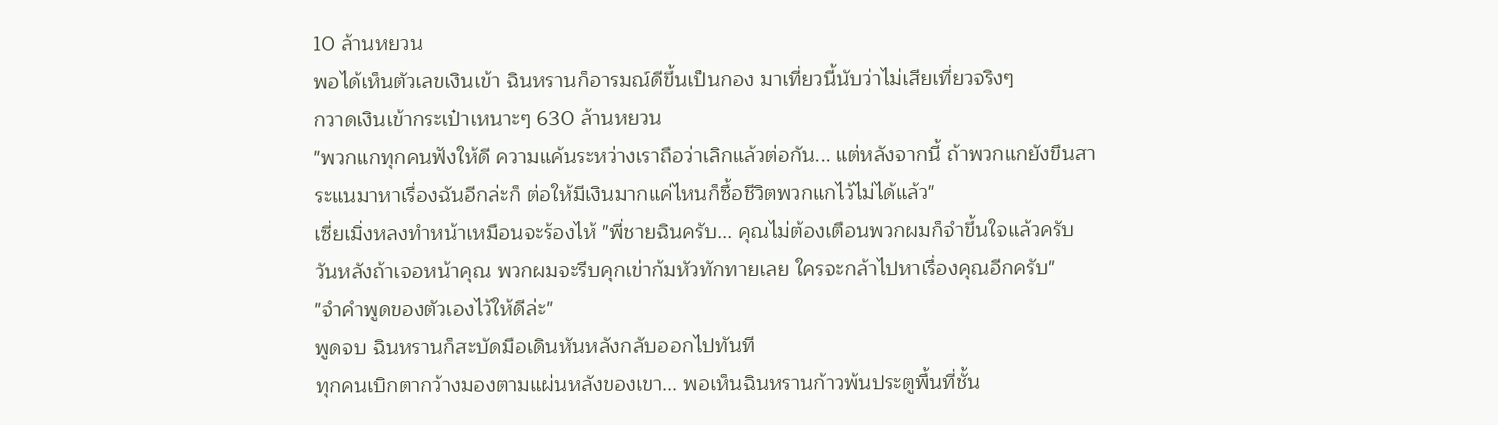10 ล้านหยวน
พอได้เห็นตัวเลขเงินเข้า ฉินหรานก็อารมณ์ดีขึ้นเป็นกอง มาเที่ยวนี้นับว่าไม่เสียเที่ยวจริงๆ
กวาดเงินเข้ากระเป๋าเหนาะๆ 630 ล้านหยวน
"พวกแกทุกคนฟังให้ดี ความแค้นระหว่างเราถือว่าเลิกแล้วต่อกัน... แต่หลังจากนี้ ถ้าพวกแกยังขืนสาระแนมาหาเรื่องฉันอีกล่ะก็ ต่อให้มีเงินมากแค่ไหนก็ซื้อชีวิตพวกแกไว้ไม่ได้แล้ว"
เซี่ยเมิ่งหลงทำหน้าเหมือนจะร้องไห้ "พี่ชายฉินครับ... คุณไม่ต้องเตือนพวกผมก็จำขึ้นใจแล้วครับ วันหลังถ้าเจอหน้าคุณ พวกผมจะรีบคุกเข่าก้มหัวทักทายเลย ใครจะกล้าไปหาเรื่องคุณอีกครับ"
"จำคำพูดของตัวเองไว้ให้ดีล่ะ"
พูดจบ ฉินหรานก็สะบัดมือเดินหันหลังกลับออกไปทันที
ทุกคนเบิกตากว้างมองตามแผ่นหลังของเขา... พอเห็นฉินหรานก้าวพ้นประตูพื้นที่ชั้น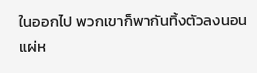ในออกไป พวกเขาก็พากันทิ้งตัวลงนอนแผ่ห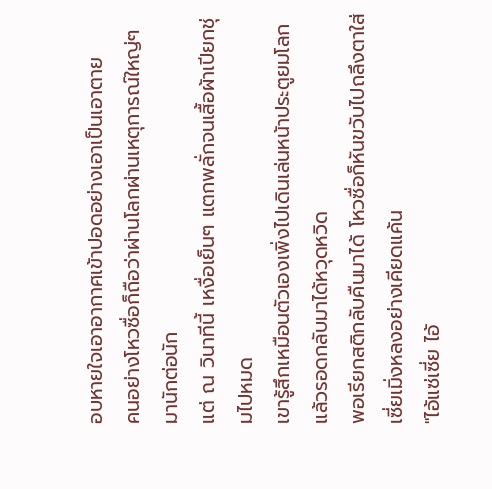อบหายใจเอาอากาศเข้าปอดอย่างเอาเป็นเอาตาย
คนอย่างโหวซื่อก็ถือว่าผ่านโลกผ่านเหตุการณ์ใหญ่ๆ มานักต่อนัก
แต่ ณ วินาทีนี้ เหงื่อเย็นๆ แตกพลั่กจนเสื้อผ้าเปียกชุ่มไปหมด
เขารู้สึกเหมือนตัวเองเพิ่งไปเดินเล่นหน้าประตูยมโลกแล้วรอดกลับมาได้หวุดหวิด
พอเรียกสติกลับคืนมาได้ โหวซื่อก็หันขวับไปถลึงตาใส่เซี่ยเมิ่งหลงอย่างเคียดแค้น
"ไอ้แซ่เซี่ย ไอ้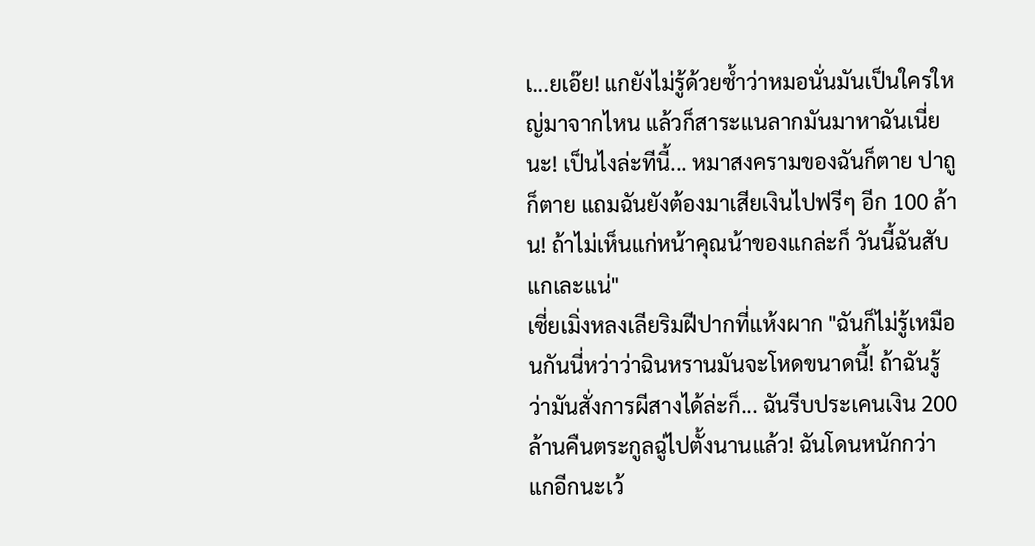เ...ยเอ๊ย! แกยังไม่รู้ด้วยซ้ำว่าหมอนั่นมันเป็นใครใหญ่มาจากไหน แล้วก็สาระแนลากมันมาหาฉันเนี่ยนะ! เป็นไงล่ะทีนี้... หมาสงครามของฉันก็ตาย ปาถูก็ตาย แถมฉันยังต้องมาเสียเงินไปฟรีๆ อีก 100 ล้าน! ถ้าไม่เห็นแก่หน้าคุณน้าของแกล่ะก็ วันนี้ฉันสับแกเละแน่"
เซี่ยเมิ่งหลงเลียริมฝีปากที่แห้งผาก "ฉันก็ไม่รู้เหมือนกันนี่หว่าว่าฉินหรานมันจะโหดขนาดนี้! ถ้าฉันรู้ว่ามันสั่งการผีสางได้ล่ะก็... ฉันรีบประเคนเงิน 200 ล้านคืนตระกูลฉู่ไปตั้งนานแล้ว! ฉันโดนหนักกว่าแกอีกนะเว้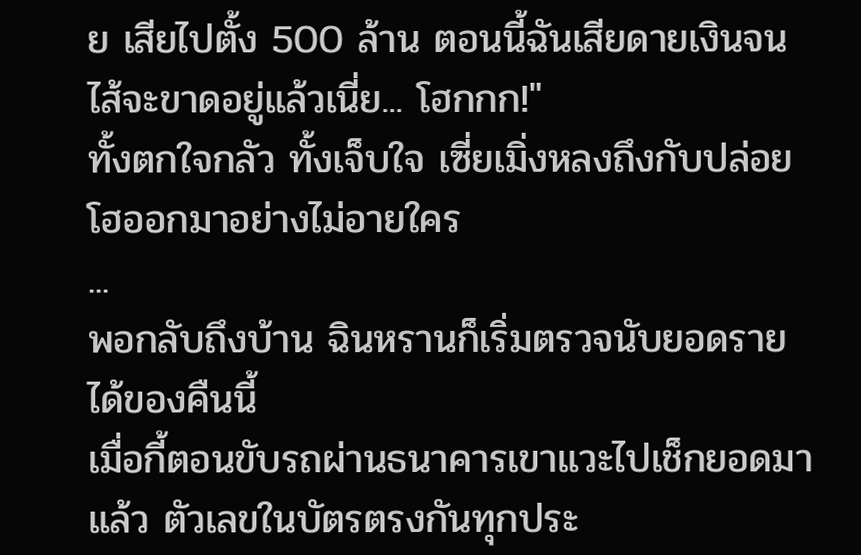ย เสียไปตั้ง 500 ล้าน ตอนนี้ฉันเสียดายเงินจนไส้จะขาดอยู่แล้วเนี่ย... โฮกกก!"
ทั้งตกใจกลัว ทั้งเจ็บใจ เซี่ยเมิ่งหลงถึงกับปล่อยโฮออกมาอย่างไม่อายใคร
...
พอกลับถึงบ้าน ฉินหรานก็เริ่มตรวจนับยอดรายได้ของคืนนี้
เมื่อกี้ตอนขับรถผ่านธนาคารเขาแวะไปเช็กยอดมาแล้ว ตัวเลขในบัตรตรงกันทุกประ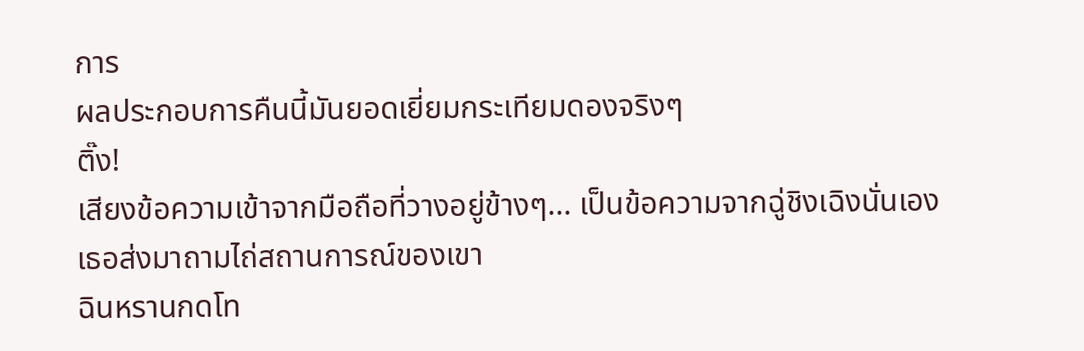การ
ผลประกอบการคืนนี้มันยอดเยี่ยมกระเทียมดองจริงๆ
ติ๊ง!
เสียงข้อความเข้าจากมือถือที่วางอยู่ข้างๆ... เป็นข้อความจากฉู่ชิงเฉิงนั่นเอง
เธอส่งมาถามไถ่สถานการณ์ของเขา
ฉินหรานกดโท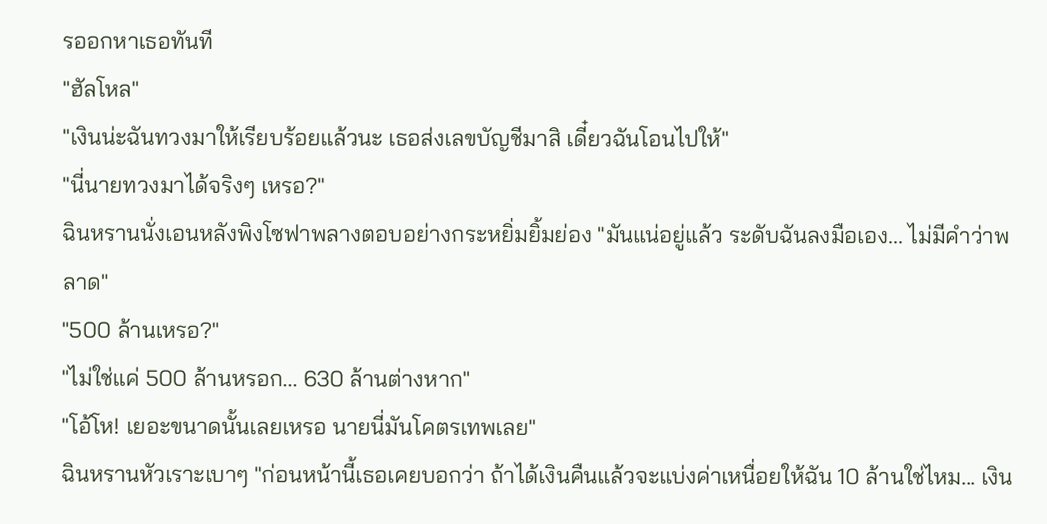รออกหาเธอทันที
"ฮัลโหล"
"เงินน่ะฉันทวงมาให้เรียบร้อยแล้วนะ เธอส่งเลขบัญชีมาสิ เดี๋ยวฉันโอนไปให้"
"นี่นายทวงมาได้จริงๆ เหรอ?"
ฉินหรานนั่งเอนหลังพิงโซฟาพลางตอบอย่างกระหยิ่มยิ้มย่อง "มันแน่อยู่แล้ว ระดับฉันลงมือเอง... ไม่มีคำว่าพลาด"
"500 ล้านเหรอ?"
"ไม่ใช่แค่ 500 ล้านหรอก... 630 ล้านต่างหาก"
"โอ้โห! เยอะขนาดนั้นเลยเหรอ นายนี่มันโคตรเทพเลย"
ฉินหรานหัวเราะเบาๆ "ก่อนหน้านี้เธอเคยบอกว่า ถ้าได้เงินคืนแล้วจะแบ่งค่าเหนื่อยให้ฉัน 10 ล้านใช่ไหม... เงิน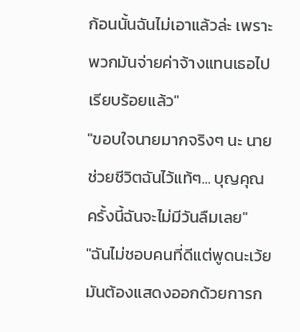ก้อนนั้นฉันไม่เอาแล้วล่ะ เพราะพวกมันจ่ายค่าจ้างแทนเธอไปเรียบร้อยแล้ว"
"ขอบใจนายมากจริงๆ นะ นายช่วยชีวิตฉันไว้แท้ๆ... บุญคุณครั้งนี้ฉันจะไม่มีวันลืมเลย"
"ฉันไม่ชอบคนที่ดีแต่พูดนะเว้ย มันต้องแสดงออกด้วยการก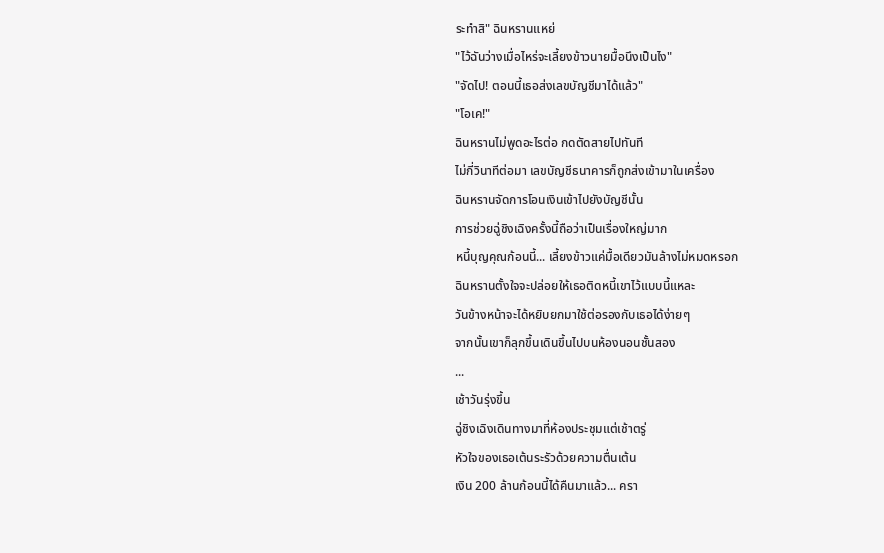ระทำสิ" ฉินหรานแหย่
"ไว้ฉันว่างเมื่อไหร่จะเลี้ยงข้าวนายมื้อนึงเป็นไง"
"จัดไป! ตอนนี้เธอส่งเลขบัญชีมาได้แล้ว"
"โอเค!"
ฉินหรานไม่พูดอะไรต่อ กดตัดสายไปทันที
ไม่กี่วินาทีต่อมา เลขบัญชีธนาคารก็ถูกส่งเข้ามาในเครื่อง
ฉินหรานจัดการโอนเงินเข้าไปยังบัญชีนั้น
การช่วยฉู่ชิงเฉิงครั้งนี้ถือว่าเป็นเรื่องใหญ่มาก
หนี้บุญคุณก้อนนี้... เลี้ยงข้าวแค่มื้อเดียวมันล้างไม่หมดหรอก
ฉินหรานตั้งใจจะปล่อยให้เธอติดหนี้เขาไว้แบบนี้แหละ
วันข้างหน้าจะได้หยิบยกมาใช้ต่อรองกับเธอได้ง่ายๆ
จากนั้นเขาก็ลุกขึ้นเดินขึ้นไปบนห้องนอนชั้นสอง
...
เช้าวันรุ่งขึ้น
ฉู่ชิงเฉิงเดินทางมาที่ห้องประชุมแต่เช้าตรู่
หัวใจของเธอเต้นระรัวด้วยความตื่นเต้น
เงิน 200 ล้านก้อนนี้ได้คืนมาแล้ว... ครา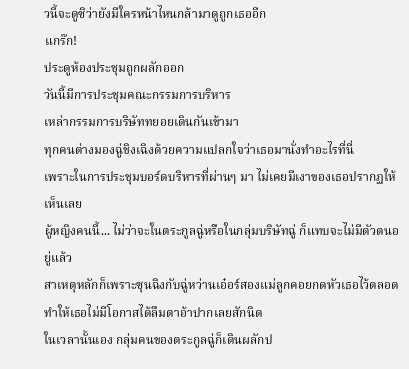วนี้จะดูซิว่ายังมีใครหน้าไหนกล้ามาดูถูกเธออีก
แกร๊ก!
ประตูห้องประชุมถูกผลักออก
วันนี้มีการประชุมคณะกรรมการบริหาร
เหล่ากรรมการบริษัททยอยเดินกันเข้ามา
ทุกคนต่างมองฉู่ชิงเฉิงด้วยความแปลกใจว่าเธอมานั่งทำอะไรที่นี่
เพราะในการประชุมบอร์ดบริหารที่ผ่านๆ มา ไม่เคยมีเงาของเธอปรากฏให้เห็นเลย
ผู้หญิงคนนี้... ไม่ว่าจะในตระกูลฉู่หรือในกลุ่มบริษัทฉู่ ก็แทบจะไม่มีตัวตนอยู่แล้ว
สาเหตุหลักก็เพราะซุนฉิงกับฉู่หว่านเอ๋อร์สองแม่ลูกคอยกดหัวเธอไว้ตลอด
ทำให้เธอไม่มีโอกาสได้ลืมตาอ้าปากเลยสักนิด
ในเวลานั้นเอง กลุ่มคนของตระกูลฉู่ก็เดินผลักป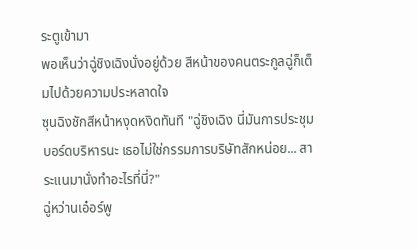ระตูเข้ามา
พอเห็นว่าฉู่ชิงเฉิงนั่งอยู่ด้วย สีหน้าของคนตระกูลฉู่ก็เต็มไปด้วยความประหลาดใจ
ซุนฉิงชักสีหน้าหงุดหงิดทันที "ฉู่ชิงเฉิง นี่มันการประชุมบอร์ดบริหารนะ เธอไม่ใช่กรรมการบริษัทสักหน่อย... สาระแนมานั่งทำอะไรที่นี่?"
ฉู่หว่านเอ๋อร์พู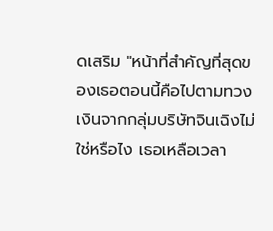ดเสริม "หน้าที่สำคัญที่สุดของเธอตอนนี้คือไปตามทวงเงินจากกลุ่มบริษัทจินเฉิงไม่ใช่หรือไง เธอเหลือเวลา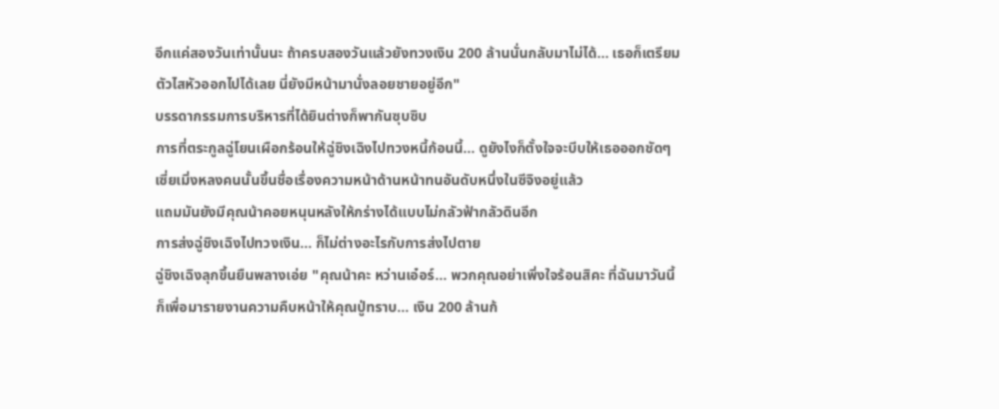อีกแค่สองวันเท่านั้นนะ ถ้าครบสองวันแล้วยังทวงเงิน 200 ล้านนั่นกลับมาไม่ได้... เธอก็เตรียมตัวไสหัวออกไปได้เลย นี่ยังมีหน้ามานั่งลอยชายอยู่อีก"
บรรดากรรมการบริหารที่ได้ยินต่างก็พากันซุบซิบ
การที่ตระกูลฉู่โยนเผือกร้อนให้ฉู่ชิงเฉิงไปทวงหนี้ก้อนนี้... ดูยังไงก็ตั้งใจจะบีบให้เธอออกชัดๆ
เซี่ยเมิ่งหลงคนนั้นขึ้นชื่อเรื่องความหน้าด้านหน้าทนอันดับหนึ่งในซีจิงอยู่แล้ว
แถมมันยังมีคุณน้าคอยหนุนหลังให้กร่างได้แบบไม่กลัวฟ้ากลัวดินอีก
การส่งฉู่ชิงเฉิงไปทวงเงิน... ก็ไม่ต่างอะไรกับการส่งไปตาย
ฉู่ชิงเฉิงลุกขึ้นยืนพลางเอ่ย "คุณน้าคะ หว่านเอ๋อร์... พวกคุณอย่าเพิ่งใจร้อนสิคะ ที่ฉันมาวันนี้ก็เพื่อมารายงานความคืบหน้าให้คุณปู่ทราบ... เงิน 200 ล้านก้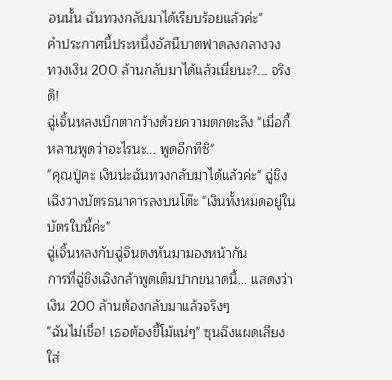อนนั้น ฉันทวงกลับมาได้เรียบร้อยแล้วค่ะ"
คำประกาศนี้ประหนึ่งอัสนีบาตฟาดลงกลางวง
ทวงเงิน 200 ล้านกลับมาได้แล้วเนี่ยนะ?... จริงดิ!
ฉู่เจิ้นหลงเบิกตากว้างด้วยความตกตะลึง "เมื่อกี้หลานพูดว่าอะไรนะ... พูดอีกทีซิ"
"คุณปู่คะ เงินน่ะฉันทวงกลับมาได้แล้วค่ะ" ฉู่ชิงเฉิงวางบัตรธนาคารลงบนโต๊ะ "เงินทั้งหมดอยู่ในบัตรใบนี้ค่ะ"
ฉู่เจิ้นหลงกับฉู่จินตงหันมามองหน้ากัน
การที่ฉู่ชิงเฉิงกล้าพูดเต็มปากขนาดนี้... แสดงว่าเงิน 200 ล้านต้องกลับมาแล้วจริงๆ
"ฉันไม่เชื่อ! เธอต้องขี้โม้แน่ๆ" ซุนฉิงแผดเสียงใส่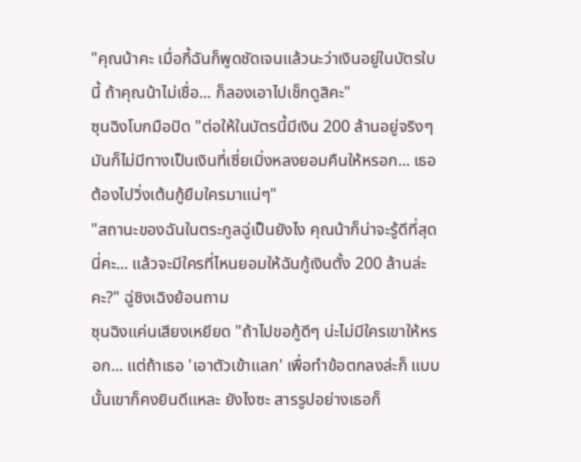"คุณน้าคะ เมื่อกี้ฉันก็พูดชัดเจนแล้วนะว่าเงินอยู่ในบัตรใบนี้ ถ้าคุณน้าไม่เชื่อ... ก็ลองเอาไปเช็กดูสิคะ"
ซุนฉิงโบกมือปัด "ต่อให้ในบัตรนี้มีเงิน 200 ล้านอยู่จริงๆ มันก็ไม่มีทางเป็นเงินที่เซี่ยเมิ่งหลงยอมคืนให้หรอก... เธอต้องไปวิ่งเต้นกู้ยืมใครมาแน่ๆ"
"สถานะของฉันในตระกูลฉู่เป็นยังไง คุณน้าก็น่าจะรู้ดีที่สุดนี่คะ... แล้วจะมีใครที่ไหนยอมให้ฉันกู้เงินตั้ง 200 ล้านล่ะคะ?" ฉู่ชิงเฉิงย้อนถาม
ซุนฉิงแค่นเสียงเหยียด "ถ้าไปขอกู้ดีๆ น่ะไม่มีใครเขาให้หรอก... แต่ถ้าเธอ 'เอาตัวเข้าแลก' เพื่อทำข้อตกลงล่ะก็ แบบนั้นเขาก็คงยินดีแหละ ยังไงซะ สารรูปอย่างเธอก็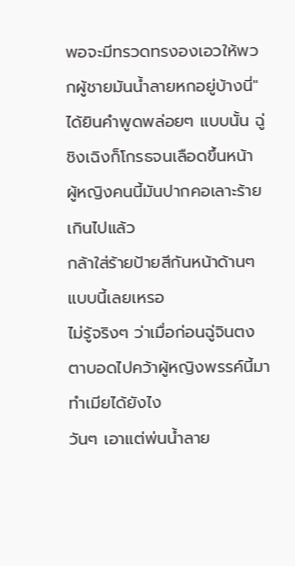พอจะมีทรวดทรงองเอวให้พวกผู้ชายมันน้ำลายหกอยู่บ้างนี่"
ได้ยินคำพูดพล่อยๆ แบบนั้น ฉู่ชิงเฉิงก็โกรธจนเลือดขึ้นหน้า
ผู้หญิงคนนี้มันปากคอเลาะร้ายเกินไปแล้ว
กล้าใส่ร้ายป้ายสีกันหน้าด้านๆ แบบนี้เลยเหรอ
ไม่รู้จริงๆ ว่าเมื่อก่อนฉู่จินตงตาบอดไปคว้าผู้หญิงพรรค์นี้มาทำเมียได้ยังไง
วันๆ เอาแต่พ่นน้ำลาย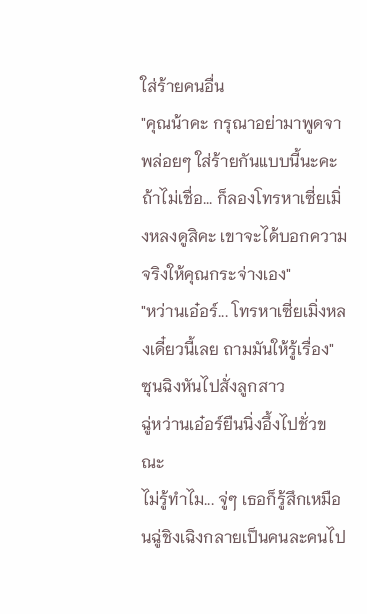ใส่ร้ายคนอื่น
"คุณน้าคะ กรุณาอย่ามาพูดจาพล่อยๆ ใส่ร้ายกันแบบนี้นะคะ ถ้าไม่เชื่อ... ก็ลองโทรหาเซี่ยเมิ่งหลงดูสิคะ เขาจะได้บอกความจริงให้คุณกระจ่างเอง"
"หว่านเอ๋อร์... โทรหาเซี่ยเมิ่งหลงเดี๋ยวนี้เลย ถามมันให้รู้เรื่อง" ซุนฉิงหันไปสั่งลูกสาว
ฉู่หว่านเอ๋อร์ยืนนิ่งอึ้งไปชั่วขณะ
ไม่รู้ทำไม... จู่ๆ เธอก็รู้สึกเหมือนฉู่ชิงเฉิงกลายเป็นคนละคนไป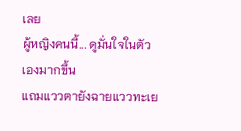เลย
ผู้หญิงคนนี้... ดูมั่นใจในตัวเองมากขึ้น
แถมแววตายังฉายแววทะเย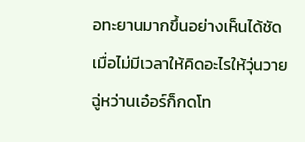อทะยานมากขึ้นอย่างเห็นได้ชัด
เมื่อไม่มีเวลาให้คิดอะไรให้วุ่นวาย ฉู่หว่านเอ๋อร์ก็กดโท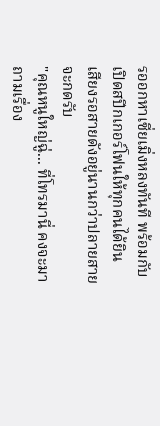รออกหาเซี่ยเมิ่งหลงทันที พร้อมกับเปิดสปีกเกอร์โฟนให้ทุกคนได้ยิน
เสียงรอสายดังอยู่นานกว่าปลายสายจะกดรับ
"คุณหนูใหญ่ฉู่... ที่โทรมานี่ คงจะมาถามเรื่อง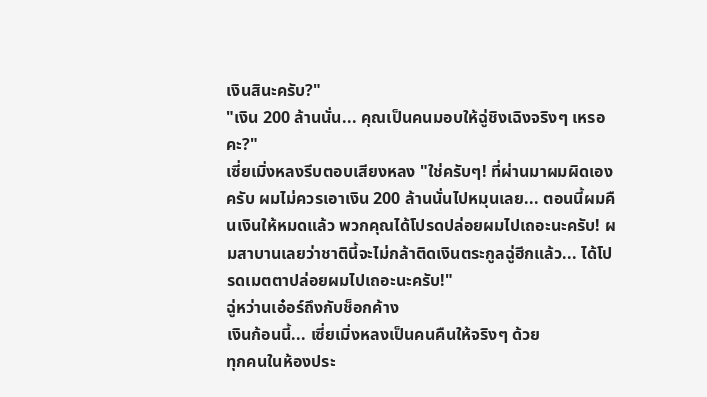เงินสินะครับ?"
"เงิน 200 ล้านนั่น... คุณเป็นคนมอบให้ฉู่ชิงเฉิงจริงๆ เหรอคะ?"
เซี่ยเมิ่งหลงรีบตอบเสียงหลง "ใช่ครับๆ! ที่ผ่านมาผมผิดเองครับ ผมไม่ควรเอาเงิน 200 ล้านนั่นไปหมุนเลย... ตอนนี้ผมคืนเงินให้หมดแล้ว พวกคุณได้โปรดปล่อยผมไปเถอะนะครับ! ผมสาบานเลยว่าชาตินี้จะไม่กล้าติดเงินตระกูลฉู่ฮีกแล้ว... ได้โปรดเมตตาปล่อยผมไปเถอะนะครับ!"
ฉู่หว่านเอ๋อร์ถึงกับช็อกค้าง
เงินก้อนนี้... เซี่ยเมิ่งหลงเป็นคนคืนให้จริงๆ ด้วย
ทุกคนในห้องประ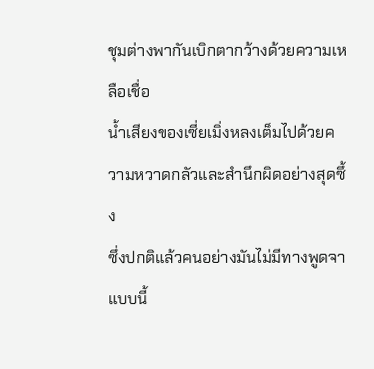ชุมต่างพากันเบิกตากว้างด้วยความเหลือเชื่อ
น้ำเสียงของเซี่ยเมิ่งหลงเต็มไปด้วยความหวาดกลัวและสำนึกผิดอย่างสุดซึ้ง
ซึ่งปกติแล้วคนอย่างมันไม่มีทางพูดจาแบบนี้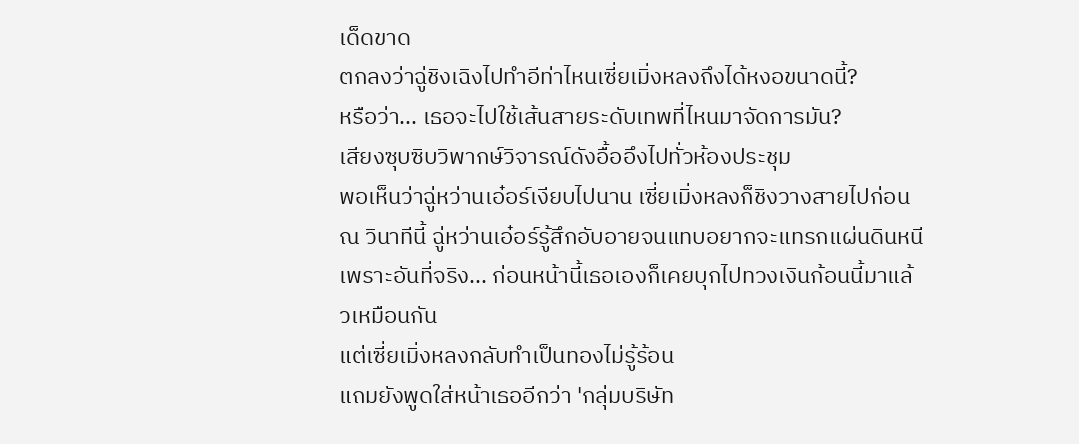เด็ดขาด
ตกลงว่าฉู่ชิงเฉิงไปทำอีท่าไหนเซี่ยเมิ่งหลงถึงได้หงอขนาดนี้?
หรือว่า... เธอจะไปใช้เส้นสายระดับเทพที่ไหนมาจัดการมัน?
เสียงซุบซิบวิพากษ์วิจารณ์ดังอื้ออึงไปทั่วห้องประชุม
พอเห็นว่าฉู่หว่านเอ๋อร์เงียบไปนาน เซี่ยเมิ่งหลงก็ชิงวางสายไปก่อน
ณ วินาทีนี้ ฉู่หว่านเอ๋อร์รู้สึกอับอายจนแทบอยากจะแทรกแผ่นดินหนี
เพราะอันที่จริง... ก่อนหน้านี้เธอเองก็เคยบุกไปทวงเงินก้อนนี้มาแล้วเหมือนกัน
แต่เซี่ยเมิ่งหลงกลับทำเป็นทองไม่รู้ร้อน
แถมยังพูดใส่หน้าเธออีกว่า 'กลุ่มบริษัท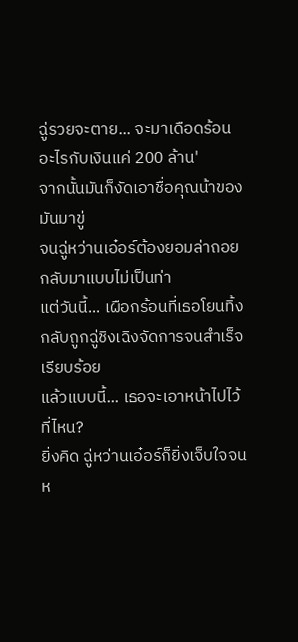ฉู่รวยจะตาย... จะมาเดือดร้อนอะไรกับเงินแค่ 200 ล้าน'
จากนั้นมันก็งัดเอาชื่อคุณน้าของมันมาขู่
จนฉู่หว่านเอ๋อร์ต้องยอมล่าถอยกลับมาแบบไม่เป็นท่า
แต่วันนี้... เผือกร้อนที่เธอโยนทิ้ง กลับถูกฉู่ชิงเฉิงจัดการจนสำเร็จเรียบร้อย
แล้วแบบนี้... เธอจะเอาหน้าไปไว้ที่ไหน?
ยิ่งคิด ฉู่หว่านเอ๋อร์ก็ยิ่งเจ็บใจจนห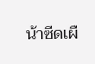น้าซีดเผื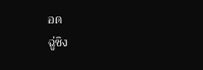อด
ฉู่ชิง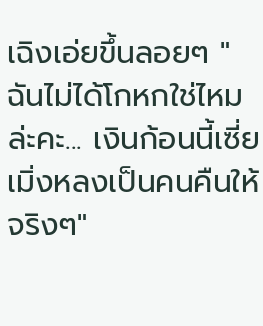เฉิงเอ่ยขึ้นลอยๆ "ฉันไม่ได้โกหกใช่ไหมล่ะคะ... เงินก้อนนี้เซี่ยเมิ่งหลงเป็นคนคืนให้จริงๆ"